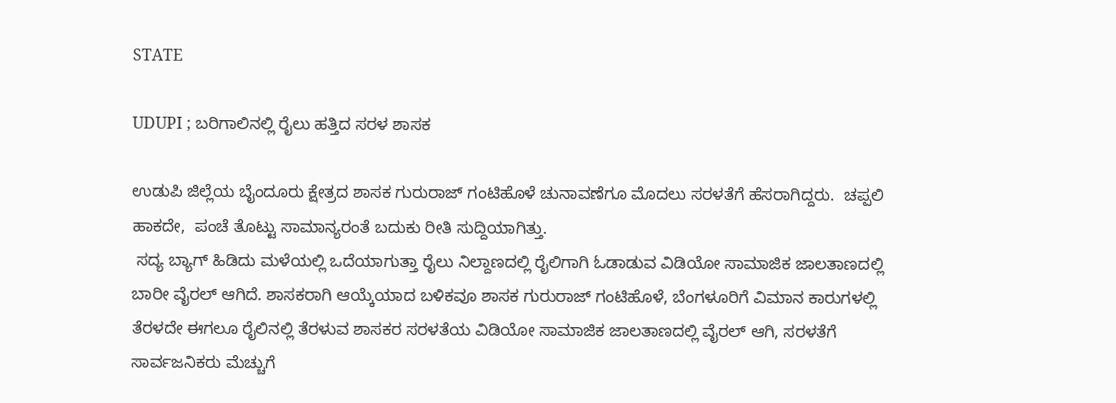STATE

UDUPI ; ಬರಿಗಾಲಿನಲ್ಲಿ ರೈಲು ಹತ್ತಿದ ಸರಳ ಶಾಸಕ

ಉಡುಪಿ ಜಿಲ್ಲೆಯ ಬೈಂದೂರು ಕ್ಷೇತ್ರದ ಶಾಸಕ ಗುರುರಾಜ್ ಗಂಟಿಹೊಳೆ ಚುನಾವಣೆಗೂ ಮೊದಲು ಸರಳತೆಗೆ ಹೆಸರಾಗಿದ್ದರು.  ಚಪ್ಪಲಿ ಹಾಕದೇ,  ಪಂಚೆ ತೊಟ್ಟು ಸಾಮಾನ್ಯರಂತೆ ಬದುಕು ರೀತಿ ಸುದ್ದಿಯಾಗಿತ್ತು.
 ಸದ್ಯ ಬ್ಯಾಗ್ ಹಿಡಿದು ಮಳೆಯಲ್ಲಿ ಒದೆಯಾಗುತ್ತಾ ರೈಲು ನಿಲ್ದಾಣದಲ್ಲಿ ರೈಲಿಗಾಗಿ ಓಡಾಡುವ ವಿಡಿಯೋ ಸಾಮಾಜಿಕ ಜಾಲತಾಣದಲ್ಲಿ ಬಾರೀ ವೈರಲ್ ಆಗಿದೆ. ಶಾಸಕರಾಗಿ ಆಯ್ಕೆಯಾದ ಬಳಿಕವೂ ಶಾಸಕ ಗುರುರಾಜ್ ಗಂಟಿಹೊಳೆ, ಬೆಂಗಳೂರಿಗೆ ವಿಮಾನ ಕಾರುಗಳಲ್ಲಿ ತೆರಳದೇ ಈಗಲೂ ರೈಲಿನಲ್ಲಿ ತೆರಳುವ ಶಾಸಕರ ಸರಳತೆಯ ವಿಡಿಯೋ ಸಾಮಾಜಿಕ ಜಾಲತಾಣದಲ್ಲಿ ವೈರಲ್ ಆಗಿ, ಸರಳತೆಗೆ ಸಾರ್ವಜನಿಕರು ಮೆಚ್ಚುಗೆ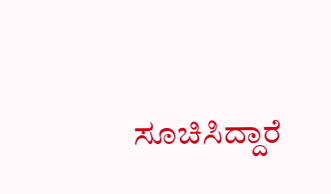ಸೂಚಿಸಿದ್ದಾರೆ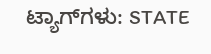ಟ್ಯಾಗ್‌ಗಳು: STATE